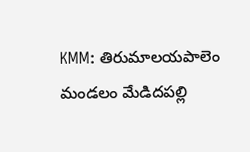KMM: తిరుమాలయపాలెం మండలం మేడిదపల్లి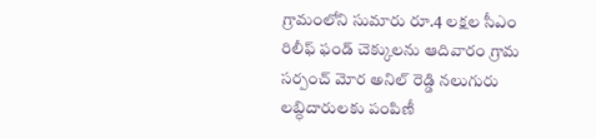గ్రామంలోని సుమారు రూ.4 లక్షల సీఎం రిలీఫ్ ఫండ్ చెక్కులను ఆదివారం గ్రామ సర్పంచ్ మోర అనిల్ రెడ్డి నలుగురు లబ్ధిదారులకు పంపిణీ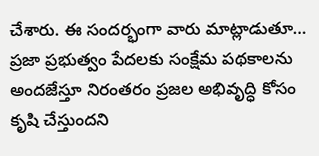చేశారు. ఈ సందర్భంగా వారు మాట్లాడుతూ… ప్రజా ప్రభుత్వం పేదలకు సంక్షేమ పథకాలను అందజేస్తూ నిరంతరం ప్రజల అభివృద్ధి కోసం కృషి చేస్తుందని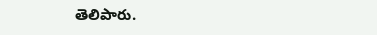తెలిపారు.